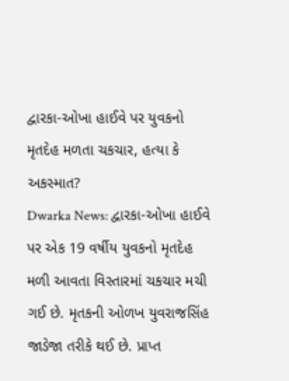દ્વારકા-ઓખા હાઈવે પર યુવકનો મૃતદેહ મળતા ચકચાર, હત્યા કે અકસ્માત?
Dwarka News: દ્વારકા-ઓખા હાઈવે પર એક 19 વર્ષીય યુવકનો મૃતદેહ મળી આવતા વિસ્તારમાં ચકચાર મચી ગઈ છે. મૃતકની ઓળખ યુવરાજસિંહ જાડેજા તરીકે થઈ છે. પ્રાપ્ત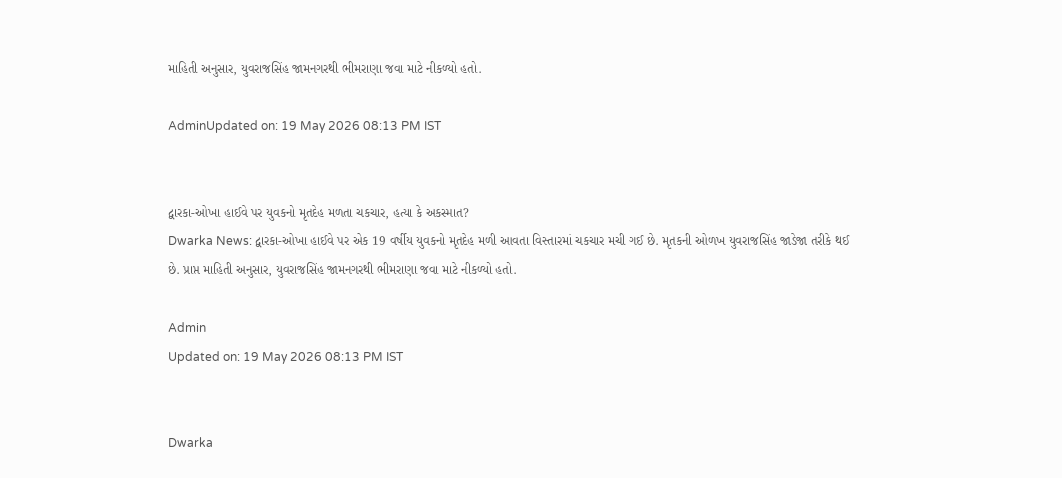માહિતી અનુસાર, યુવરાજસિંહ જામનગરથી ભીમરાણા જવા માટે નીકળ્યો હતો.

AdminUpdated on: 19 May 2026 08:13 PM IST


દ્વારકા-ઓખા હાઈવે પર યુવકનો મૃતદેહ મળતા ચકચાર, હત્યા કે અકસ્માત?
Dwarka News: દ્વારકા-ઓખા હાઈવે પર એક 19 વર્ષીય યુવકનો મૃતદેહ મળી આવતા વિસ્તારમાં ચકચાર મચી ગઈ છે. મૃતકની ઓળખ યુવરાજસિંહ જાડેજા તરીકે થઈ છે. પ્રાપ્ત માહિતી અનુસાર, યુવરાજસિંહ જામનગરથી ભીમરાણા જવા માટે નીકળ્યો હતો.

Admin
Updated on: 19 May 2026 08:13 PM IST


Dwarka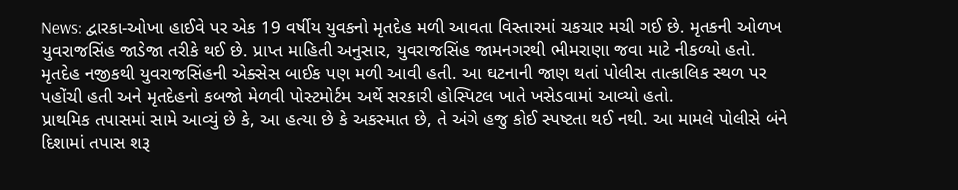News: દ્વારકા-ઓખા હાઈવે પર એક 19 વર્ષીય યુવકનો મૃતદેહ મળી આવતા વિસ્તારમાં ચકચાર મચી ગઈ છે. મૃતકની ઓળખ યુવરાજસિંહ જાડેજા તરીકે થઈ છે. પ્રાપ્ત માહિતી અનુસાર, યુવરાજસિંહ જામનગરથી ભીમરાણા જવા માટે નીકળ્યો હતો.
મૃતદેહ નજીકથી યુવરાજસિંહની એક્સેસ બાઈક પણ મળી આવી હતી. આ ઘટનાની જાણ થતાં પોલીસ તાત્કાલિક સ્થળ પર પહોંચી હતી અને મૃતદેહનો કબજો મેળવી પોસ્ટમોર્ટમ અર્થે સરકારી હોસ્પિટલ ખાતે ખસેડવામાં આવ્યો હતો.
પ્રાથમિક તપાસમાં સામે આવ્યું છે કે, આ હત્યા છે કે અકસ્માત છે, તે અંગે હજુ કોઈ સ્પષ્ટતા થઈ નથી. આ મામલે પોલીસે બંને દિશામાં તપાસ શરૂ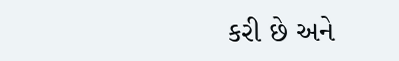કરી છે અને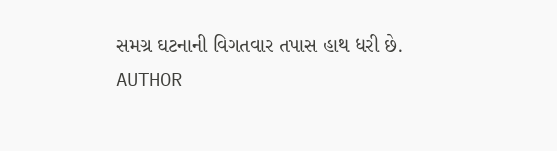સમગ્ર ઘટનાની વિગતવાર તપાસ હાથ ધરી છે.
AUTHOR